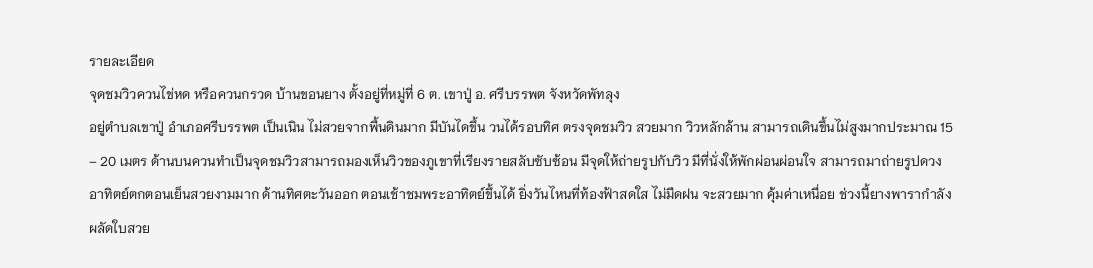รายละเอียด
จุดชมวิวควนไข่หด หรือควนกรวด บ้านขอนยาง ตั้งอยู่ที่หมู่ที่ 6 ต. เขาปู่ อ. ศรีบรรพต จังหวัดพัทลุง
อยู่ตำบลเขาปู่ อำเภอศรีบรรพต เป็นเนิน ไม่สวยจากพื้นดินมาก มีบันไดขึ้น วนได้รอบทิศ ตรงจุดชมวิว สวยมาก วิวหลักล้าน สามารถเดินขึ้นไม่สูงมากประมาณ 15 – 20 เมตร ด้านบนควนทำเป็นจุดชมวิวสามารถมองเห็นวิวของภูเขาที่เรียงรายสลับซับซ้อน มีจุดให้ถ่ายรูปกับวิว มีที่นั่งให้พักผ่อนผ่อนใจ สามารถมาถ่ายรูปดวงอาทิตย์ตกตอนเย็นสวยงามมาก ด้านทิศตะวันออก ตอนเช้าชมพระอาทิตย์ขึ้นได้ ยิ่งวันไหนที่ท้องฟ้าสดใส ไม่มืดฝน จะสวยมาก คุ้มค่าเหนื่อย ช่วงนี้ยางพารากำลังผลัดใบสวย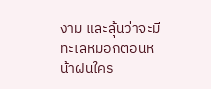งาม และลุ้นว่าจะมีทะเลหมอกตอนหน้าฝนใคร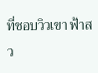ที่ชอบวิวเขา ฟ้าสว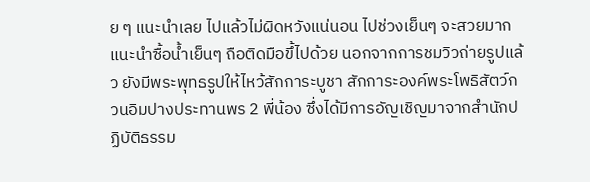ย ๆ แนะนำเลย ไปแล้วไม่ผิดหวังแน่นอน ไปช่วงเย็นๆ จะสวยมาก แนะนำซื้อน้ำเย็นๆ ถือติดมือขึ้ไปด้วย นอกจากการชมวิวถ่ายรูปแล้ว ยังมีพระพุทธรูปให้ไหว้สักการะบูชา สักการะองค์พระโพธิสัตว์กวนอิมปางประทานพร 2 พี่น้อง ซึ่งได้มีการอัญเชิญมาจากสำนักปฏิบัติธรรม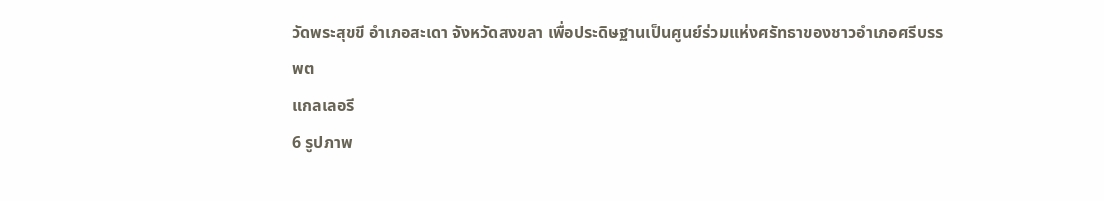วัดพระสุขขี อำเภอสะเดา จังหวัดสงขลา เพื่อประดิษฐานเป็นศูนย์ร่วมแห่งศรัทธาของชาวอำเภอศรีบรรพต
แกลเลอรี
6 รูปภาพ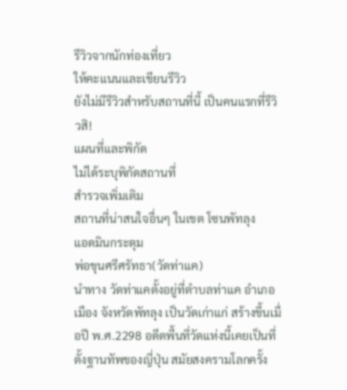รีวิวจากนักท่องเที่ยว
ให้คะแนนและเขียนรีวิว
ยังไม่มีรีวิวสำหรับสถานที่นี้ เป็นคนแรกที่รีวิวสิ!
แผนที่และพิกัด
ไม่ได้ระบุพิกัดสถานที่
สำรวจเพิ่มเติม
สถานที่น่าสนใจอื่นๆ ในเขต โซนพัทลุง
แอดมินกระดุม
พ่อขุนศรีศรัทธา(วัดท่าแค)
นำทาง วัดท่าแคตั้งอยู่ที่ตำบลท่าแค อำเภอเมือง จังหวัดพัทลุง เป็นวัดเก่าแก่ สร้างขึ้นเมื่อปี พ.ศ.2298 อดีตพื้นที่วัดแห่งนี้เคยเป็นที่ตั้งฐานทัพของญี่ปุ่น สมัยสงครามโลกครั้ง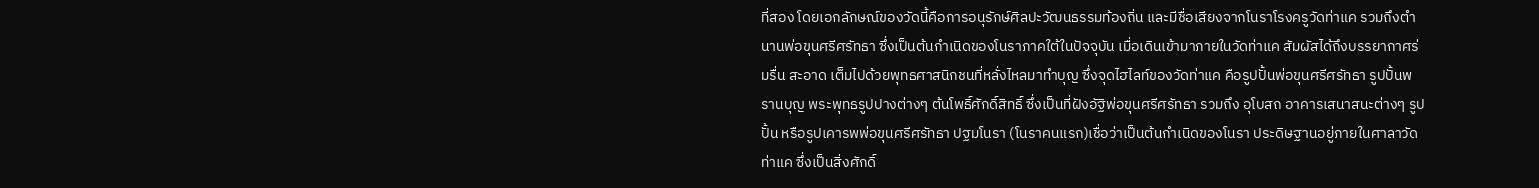ที่สอง โดยเอกลักษณ์ของวัดนี้คือการอนุรักษ์ศิลปะวัฒนธรรมท้องถิ่น และมีชื่อเสียงจากโนราโรงครูวัดท่าแค รวมถึงตำนานพ่อขุนศรีศรัทธา ซึ่งเป็นต้นกำเนิดของโนราภาคใต้ในปัจจุบัน เมื่อเดินเข้ามาภายในวัดท่าแค สัมผัสได้ถึงบรรยากาศร่มรื่น สะอาด เต็มไปด้วยพุทธศาสนิกชนที่หลั่งไหลมาทำบุญ ซึ่งจุดไฮไลท์ของวัดท่าแค คือรูปปั้นพ่อขุนศรีศรัทธา รูปปั้นพรานบุญ พระพุทธรูปปางต่างๆ ต้นโพธิ์ศักดิ์สิทธิ์ ซึ่งเป็นที่ฝังอัฐิพ่อขุนศรีศรัทธา รวมถึง อุโบสถ อาคารเสนาสนะต่างๆ รูปปั้น หรือรูปเคารพพ่อขุนศรีศรัทธา ปฐมโนรา (โนราคนแรก)เชื่อว่าเป็นต้นกำเนิดของโนรา ประดิษฐานอยู่ภายในศาลาวัดท่าแค ซึ่งเป็นสิ่งศักดิ์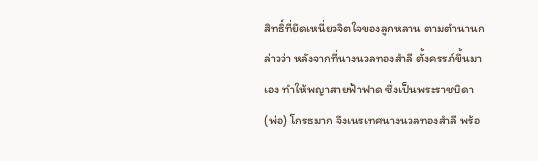สิทธิ์ที่ยึดเหนี่ยวจิตใจของลูกหลาน ตามตำนานกล่าวว่า หลังจากที่นางนวลทองสำลี ตั้งครรภ์ขึ้นมาเอง ทำให้พญาสายฟ้าฟาด ซึ่งเป็นพระราชบิดา (พ่อ) โกรธมาก จึงเนรเทศนางนวลทองสำลี พร้อ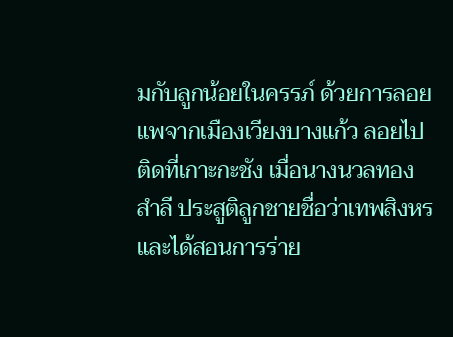มกับลูกน้อยในครรภ์ ด้วยการลอยแพจากเมืองเวียงบางแก้ว ลอยไปติดที่เกาะกะชัง เมื่อนางนวลทองสำลี ประสูติลูกชายชื่อว่าเทพสิงหร และได้สอนการร่าย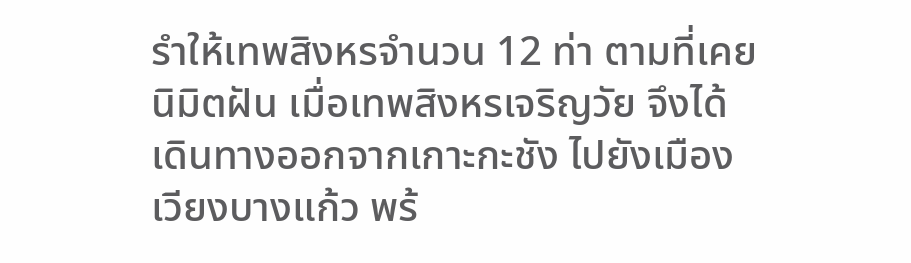รำให้เทพสิงหรจำนวน 12 ท่า ตามที่เคยนิมิตฝัน เมื่อเทพสิงหรเจริญวัย จึงได้เดินทางออกจากเกาะกะชัง ไปยังเมืองเวียงบางแก้ว พร้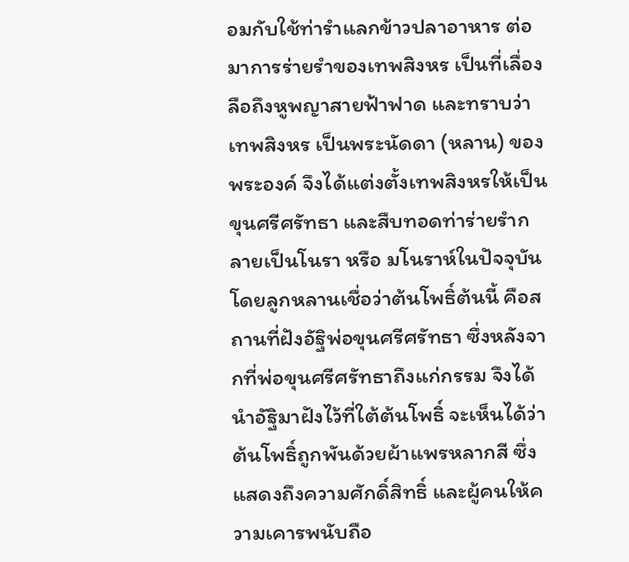อมกับใช้ท่ารำแลกข้าวปลาอาหาร ต่อมาการร่ายรำของเทพสิงหร เป็นที่เลื่องลือถึงหูพญาสายฟ้าฟาด และทราบว่าเทพสิงหร เป็นพระนัดดา (หลาน) ของพระองค์ จึงได้แต่งตั้งเทพสิงหรให้เป็น ขุนศรีศรัทธา และสืบทอดท่าร่ายรำกลายเป็นโนรา หรือ มโนราห์ในปัจจุบัน โดยลูกหลานเชื่อว่าต้นโพธิ์ต้นนี้ คือสถานที่ฝังอัฐิพ่อขุนศรีศรัทธา ซึ่งหลังจากที่พ่อขุนศรีศรัทธาถึงแก่กรรม จึงได้นำอัฐิมาฝังไว้ที่ใต้ต้นโพธิ์ จะเห็นได้ว่าต้นโพธิ์ถูกพันด้วยผ้าแพรหลากสี ซึ่งแสดงถึงความศักดิ์สิทธิ์ และผู้คนให้ความเคารพนับถือ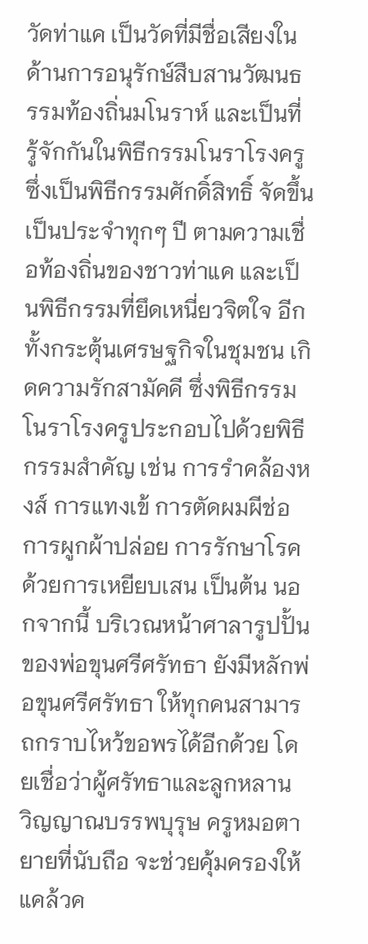วัดท่าแค เป็นวัดที่มีชื่อเสียงในด้านการอนุรักษ์สืบสานวัฒนธรรมท้องถิ่นมโนราห์ และเป็นที่รู้จักกันในพิธีกรรมโนราโรงครู ซึ่งเป็นพิธีกรรมศักดิ์สิทธิ์ จัดขึ้นเป็นประจำทุกๆ ปี ตามความเชื่อท้องถิ่นของชาวท่าแค และเป็นพิธีกรรมที่ยึดเหนี่ยวจิตใจ อีกทั้งกระตุ้นเศรษฐกิจในชุมชน เกิดความรักสามัคคี ซึ่งพิธีกรรมโนราโรงครูประกอบไปด้วยพิธีกรรมสำคัญ เช่น การรำคล้องหงส์ การแทงเข้ การตัดผมผีช่อ การผูกผ้าปล่อย การรักษาโรคด้วยการเหยียบเสน เป็นต้น นอกจากนี้ บริเวณหน้าศาลารูปปั้นของพ่อขุนศรีศรัทธา ยังมีหลักพ่อขุนศรีศรัทธา ให้ทุกคนสามารถกราบไหว้ขอพรได้อีกด้วย โดยเชื่อว่าผู้ศรัทธาและลูกหลาน วิญญาณบรรพบุรุษ ครูหมอตายายที่นับถือ จะช่วยคุ้มครองให้แคล้วค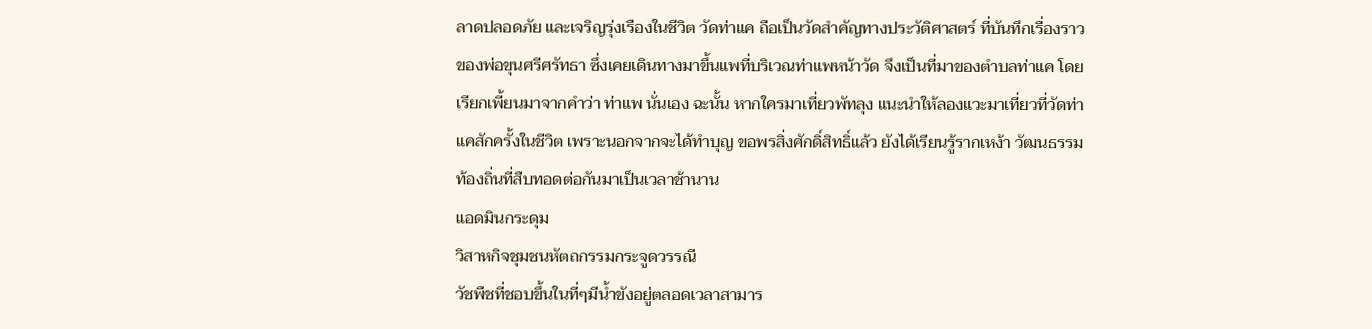ลาดปลอดภัย และเจริญรุ่งเรืองในชีวิต วัดท่าแค ถือเป็นวัดสำคัญทางประวัติศาสตร์ ที่บันทึกเรื่องราวของพ่อขุนศรีศรัทธา ซึ่งเคยเดินทางมาขึ้นแพที่บริเวณท่าแพหน้าวัด จึงเป็นที่มาของตำบลท่าแค โดยเรียกเพี้ยนมาจากคำว่า ท่าแพ นั่นเอง ฉะนั้น หากใครมาเที่ยวพัทลุง แนะนำให้ลองแวะมาเที่ยวที่วัดท่าแคสักครั้งในชีวิต เพราะนอกจากจะได้ทำบุญ ขอพรสิ่งศักดิ์สิทธิ์แล้ว ยังได้เรียนรู้รากเหง้า วัฒนธรรมท้องถิ่นที่สืบทอดต่อกันมาเป็นเวลาช้านาน
แอดมินกระดุม
วิสาหกิจชุมชนหัตถกรรมกระจูดวรรณี
วัชพืชที่ชอบขึ้นในที่ๆมีน้ำขังอยู่ตลอดเวลาสามาร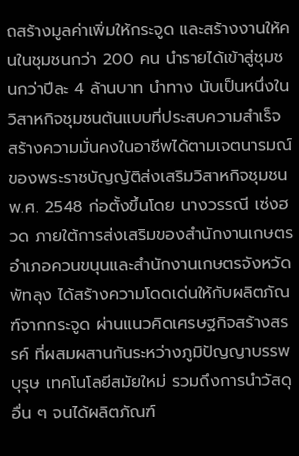ถสร้างมูลค่าเพิ่มให้กระจูด และสร้างงานให้คนในชุมชนกว่า 200 คน นำรายได้เข้าสู่ชุมชนกว่าปีละ 4 ล้านบาท นำทาง นับเป็นหนึ่งในวิสาหกิจชุมชนต้นแบบที่ประสบความสำเร็จ สร้างความมั่นคงในอาชีพได้ตามเจตนารมณ์ของพระราชบัญญัติส่งเสริมวิสาหกิจชุมชน พ.ศ. 2548 ก่อตั้งขึ้นโดย นางวรรณี เซ่งฮวด ภายใต้การส่งเสริมของสำนักงานเกษตรอำเภอควนขนุนและสำนักงานเกษตรจังหวัดพัทลุง ได้สร้างความโดดเด่นให้กับผลิตภัณฑ์จากกระจูด ผ่านแนวคิดเศรษฐกิจสร้างสรรค์ ที่ผสมผสานกันระหว่างภูมิปัญญาบรรพบุรุษ เทคโนโลยีสมัยใหม่ รวมถึงการนำวัสดุอื่น ๆ จนได้ผลิตภัณฑ์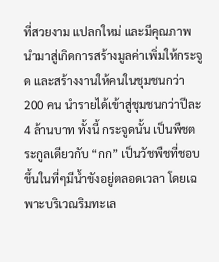ที่สวยงาม แปลกใหม่ และมีคุณภาพ นำมาสู่เกิดการสร้างมูลค่าเพิ่มให้กระจูด และสร้างงานให้คนในชุมชนกว่า 200 คน นำรายได้เข้าสู่ชุมชนกว่าปีละ 4 ล้านบาท ทั้งนี้ กระจูดนั้น เป็นพืชตระกูลเดียวกับ “กก” เป็นวัชพืชที่ชอบขึ้นในที่ๆมีน้ำขังอยู่ตลอดเวลา โดยเฉพาะบริเวณริมทะเล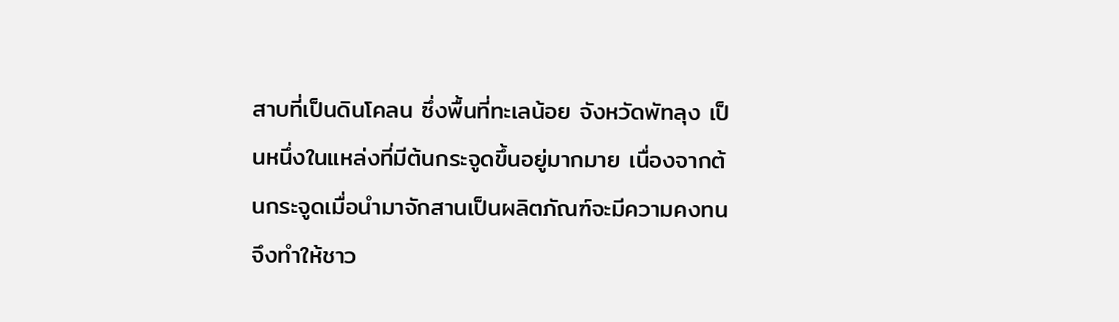สาบที่เป็นดินโคลน ซึ่งพื้นที่ทะเลน้อย จังหวัดพัทลุง เป็นหนึ่งในแหล่งที่มีต้นกระจูดขึ้นอยู่มากมาย เนื่องจากต้นกระจูดเมื่อนำมาจักสานเป็นผลิตภัณฑ์จะมีความคงทน จึงทำให้ชาว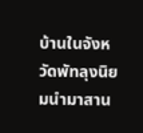บ้านในจังหวัดพัทลุงนิยมนำมาสาน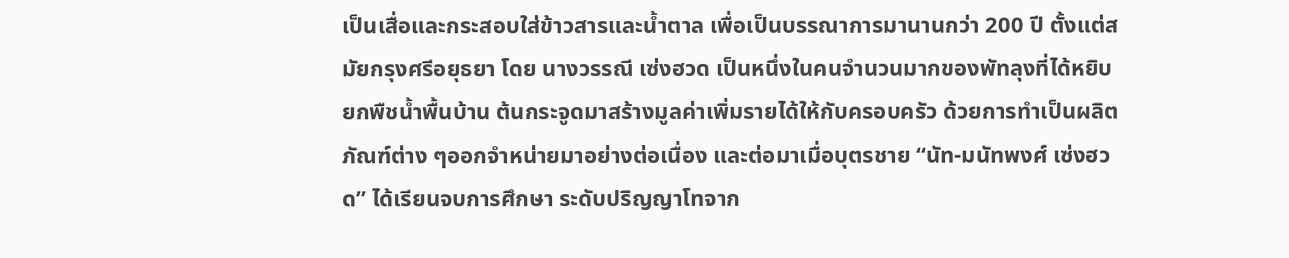เป็นเสื่อและกระสอบใส่ข้าวสารและน้ำตาล เพื่อเป็นบรรณาการมานานกว่า 200 ปี ตั้งแต่สมัยกรุงศรีอยุธยา โดย นางวรรณี เซ่งฮวด เป็นหนึ่งในคนจำนวนมากของพัทลุงที่ได้หยิบยกพืชน้ำพื้นบ้าน ต้นกระจูดมาสร้างมูลค่าเพิ่มรายได้ให้กับครอบครัว ด้วยการทำเป็นผลิตภัณฑ์ต่าง ๆออกจำหน่ายมาอย่างต่อเนื่อง และต่อมาเมื่อบุตรชาย “นัท-มนัทพงศ์ เซ่งฮวด” ได้เรียนจบการศึกษา ระดับปริญญาโทจาก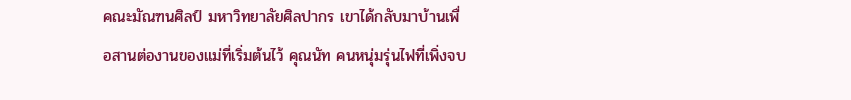คณะมัณฑนศิลป์ มหาวิทยาลัยศิลปากร เขาได้กลับมาบ้านเพื่อสานต่องานของแม่ที่เริ่มต้นไว้ คุณนัท คนหนุ่มรุ่นไฟที่เพิ่งจบ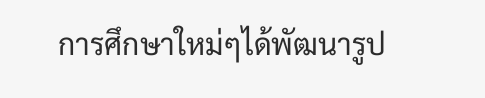การศึกษาใหม่ๆได้พัฒนารูป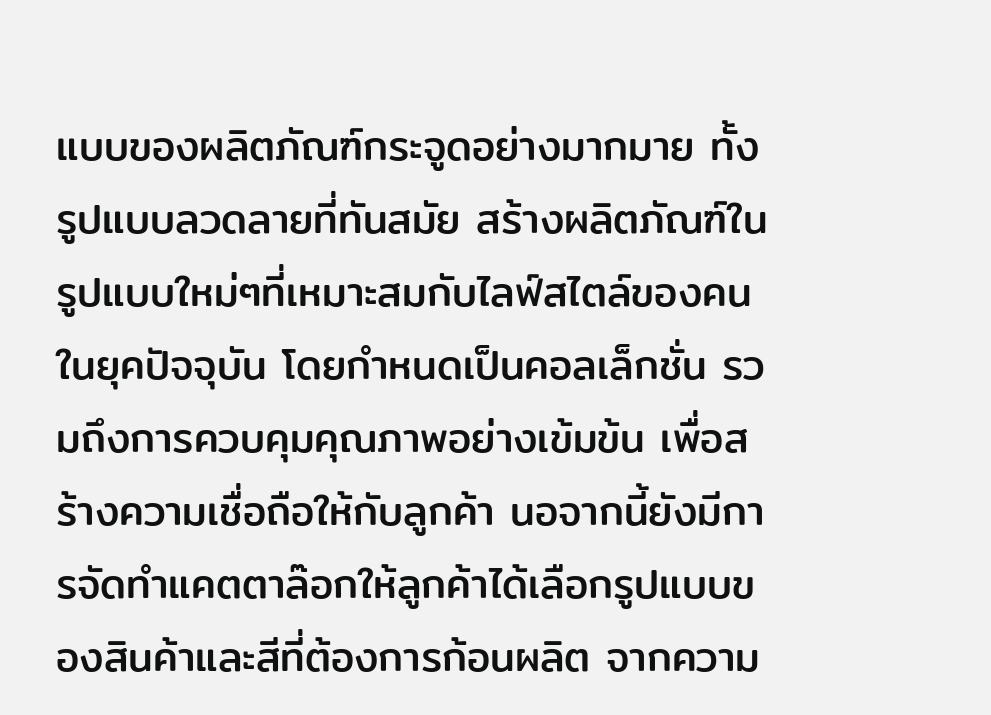แบบของผลิตภัณฑ์กระจูดอย่างมากมาย ทั้งรูปแบบลวดลายที่ทันสมัย สร้างผลิตภัณฑ์ในรูปแบบใหม่ๆที่เหมาะสมกับไลฟ์สไตล์ของคนในยุคปัจจุบัน โดยกำหนดเป็นคอลเล็กชั่น รวมถึงการควบคุมคุณภาพอย่างเข้มข้น เพื่อสร้างความเชื่อถือให้กับลูกค้า นอจากนี้ยังมีการจัดทำแคตตาล๊อกให้ลูกค้าได้เลือกรูปแบบของสินค้าและสีที่ต้องการก้อนผลิต จากความ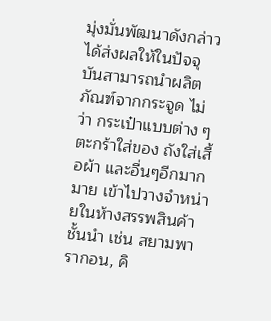มุ่งมั่นพัฒนาดังกล่าวได้ส่งผลให้ในปัจจุบันสามารถนำผลิตภัณฑ์จากกระจูด ไม่ว่า กระเป๋าแบบต่าง ๆ ตะกร้าใส่ของ ถังใส่เสื้อผ้า และอื่นๆอีกมากมาย เข้าไปวางจำหน่ายในห้างสรรพสินค้าชั้นนำ เช่น สยามพารากอน, คิ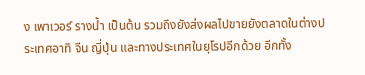ง เพาเวอร์ รางน้ำ เป็นต้น รวมถึงยังส่งผลไปขายยังตลาดในต่างประเทศอาทิ จีน ญี่ปุ่น และทางประเทศในยุโรปอีกด้วย อีกทั้ง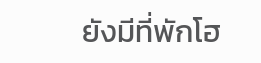ยังมีที่พักโฮ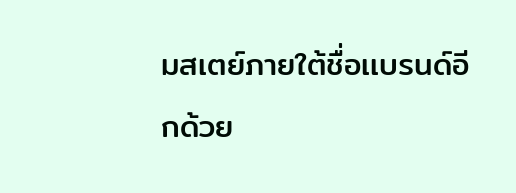มสเตย์ภายใต้ชื่อเเบรนด์อีกด้วย